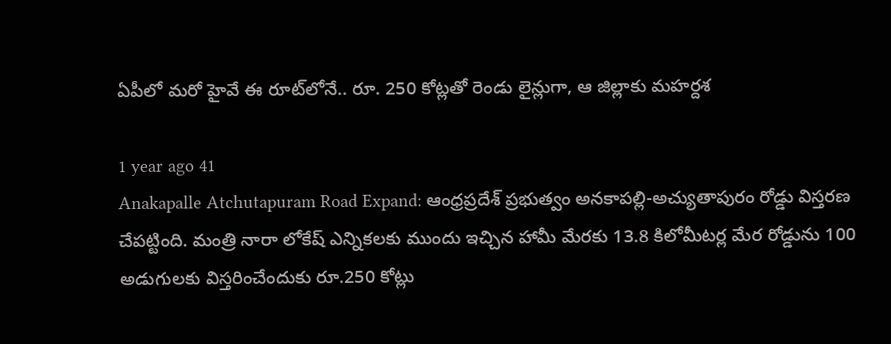ఏపీలో మరో హైవే ఈ రూట్‌లోనే.. రూ. 250 కోట్లతో రెండు లైన్లుగా, ఆ జిల్లాకు మహర్దశ

1 year ago 41
Anakapalle Atchutapuram Road Expand: ఆంధ్రప్రదేశ్ ప్రభుత్వం అనకాపల్లి-అచ్యుతాపురం రోడ్డు విస్తరణ చేపట్టింది. మంత్రి నారా లోకేష్ ఎన్నికలకు ముందు ఇచ్చిన హామీ మేరకు 13.8 కిలోమీటర్ల మేర రోడ్డును 100 అడుగులకు విస్తరించేందుకు రూ.250 కోట్లు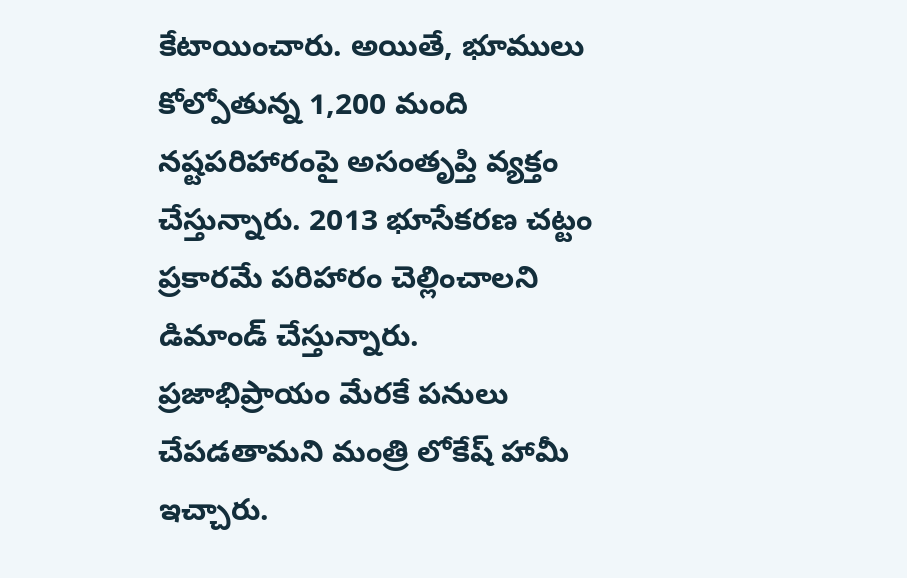కేటాయించారు. అయితే, భూములు కోల్పోతున్న 1,200 మంది నష్టపరిహారంపై అసంతృప్తి వ్యక్తం చేస్తున్నారు. 2013 భూసేకరణ చట్టం ప్రకారమే పరిహారం చెల్లించాలని డిమాండ్ చేస్తున్నారు. ప్రజాభిప్రాయం మేరకే పనులు చేపడతామని మంత్రి లోకేష్ హామీ ఇచ్చారు.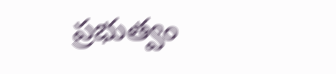ప్రభుత్వం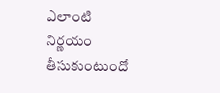ఎలాంటి నిర్ణయం తీసుకుంటుందో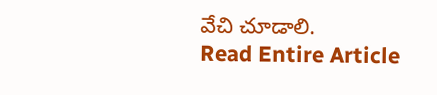వేచి చూడాలి.
Read Entire Article